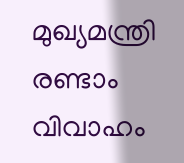മുഖ്യമന്ത്രി രണ്ടാം വിവാഹം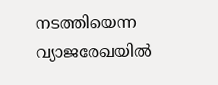നടത്തിയെന്ന വ്യാജരേഖയിൽ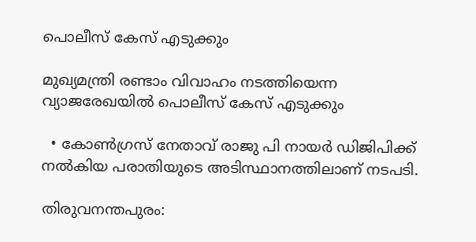പൊലീസ് കേസ് എടുക്കും

മുഖ്യമന്ത്രി രണ്ടാം വിവാഹം നടത്തിയെന്ന വ്യാജരേഖയിൽ പൊലീസ് കേസ് എടുക്കും

  • കോൺഗ്രസ് നേതാവ് രാജു പി നായർ ഡിജിപിക്ക് നൽകിയ പരാതിയുടെ അടിസ്ഥാനത്തിലാണ് നടപടി.

തിരുവനന്തപുരം: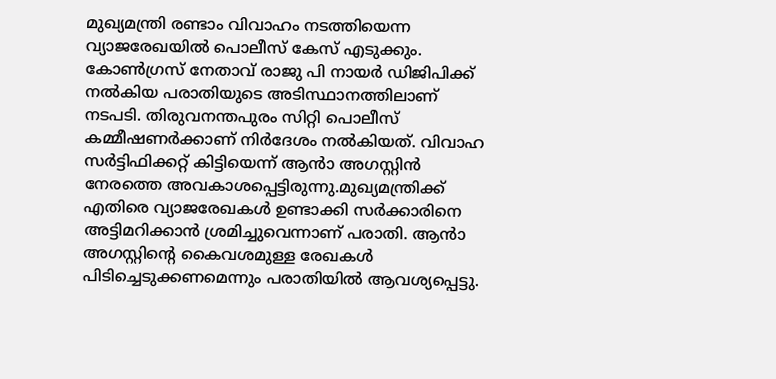മുഖ്യമന്ത്രി രണ്ടാം വിവാഹം നടത്തിയെന്ന വ്യാജരേഖയിൽ പൊലീസ് കേസ് എടുക്കും. കോൺഗ്രസ് നേതാവ് രാജു പി നായർ ഡിജിപിക്ക് നൽകിയ പരാതിയുടെ അടിസ്ഥാനത്തിലാണ് നടപടി. തിരുവനന്തപുരം സിറ്റി പൊലീസ് കമ്മീഷണർക്കാണ് നിർദേശം നൽകിയത്. വിവാഹ സർട്ടിഫിക്കറ്റ് കിട്ടിയെന്ന് ആൻാ അഗസ്റ്റിൻ നേരത്തെ അവകാശപ്പെട്ടിരുന്നു.മുഖ്യമന്ത്രിക്ക് എതിരെ വ്യാജരേഖകൾ ഉണ്ടാക്കി സർക്കാരിനെ അട്ടിമറിക്കാൻ ശ്രമിച്ചുവെന്നാണ് പരാതി. ആൻാ അഗസ്റ്റിന്റെ കൈവശമുള്ള രേഖകൾ പിടിച്ചെടുക്കണമെന്നും പരാതിയിൽ ആവശ്യപ്പെട്ടു.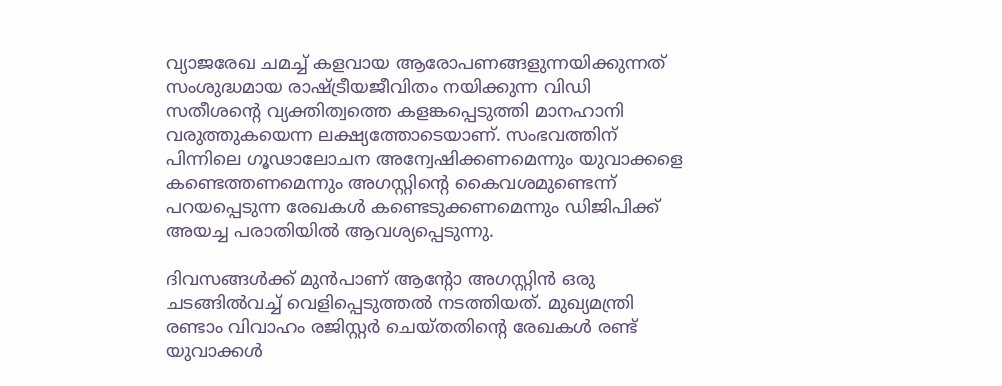വ്യാജരേഖ ചമച്ച് കളവായ ആരോപണങ്ങളുന്നയിക്കുന്നത് സംശുദ്ധമായ രാഷ്ട്രീയജീവിതം നയിക്കുന്ന വിഡി സതീശന്റെ വ്യക്തിത്വത്തെ കളങ്കപ്പെടുത്തി മാനഹാനി വരുത്തുകയെന്ന ലക്ഷ്യത്തോടെയാണ്. സംഭവത്തിന് പിന്നിലെ ഗൂഢാലോചന അന്വേഷിക്കണമെന്നും യുവാക്കളെ കണ്ടെത്തണമെന്നും അഗസ്റ്റിന്റെ കൈവശമുണ്ടെന്ന് പറയപ്പെടുന്ന രേഖകൾ കണ്ടെടുക്കണമെന്നും ഡിജിപിക്ക് അയച്ച പരാതിയിൽ ആവശ്യപ്പെടുന്നു.

ദിവസങ്ങൾക്ക് മുൻപാണ് ആന്റോ അഗസ്റ്റിൻ ഒരു ചടങ്ങിൽവച്ച് വെളിപ്പെടുത്തൽ നടത്തിയത്. മുഖ്യമന്ത്രി രണ്ടാം വിവാഹം രജിസ്റ്റർ ചെയ്തതിന്റെ രേഖകൾ രണ്ട് യുവാക്കൾ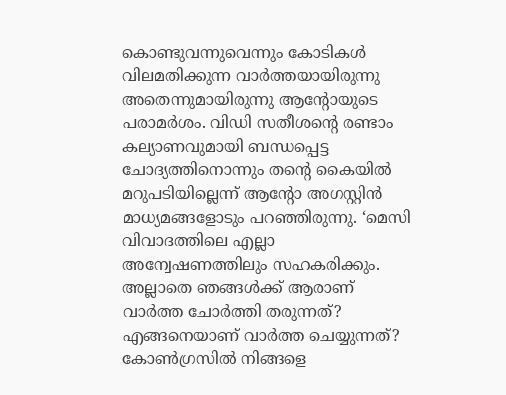കൊണ്ടുവന്നുവെന്നും കോടികൾ വിലമതിക്കുന്ന വാർത്തയായിരുന്നു അതെന്നുമായിരുന്നു ആൻ്റോയുടെ പരാമർശം. വിഡി സതീശൻ്റെ രണ്ടാം കല്യാണവുമായി ബന്ധപ്പെട്ട ചോദ്യത്തിനൊന്നും തൻ്റെ കൈയിൽ മറുപടിയില്ലെന്ന് ആൻ്റോ അഗസ്റ്റിൻ മാധ്യമങ്ങളോടും പറഞ്ഞിരുന്നു. ‘മെസി വിവാദത്തിലെ എല്ലാ അന്വേഷണത്തിലും സഹകരിക്കും. അല്ലാതെ ഞങ്ങൾക്ക് ആരാണ് വാർത്ത ചോർത്തി തരുന്നത്? എങ്ങനെയാണ് വാർത്ത ചെയ്യുന്നത്? കോൺഗ്രസിൽ നിങ്ങളെ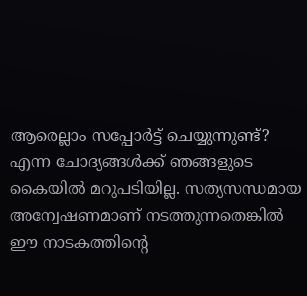ആരെല്ലാം സപ്പോർട്ട് ചെയ്യുന്നുണ്ട്? എന്ന ചോദ്യങ്ങൾക്ക് ഞങ്ങളുടെ കൈയിൽ മറുപടിയില്ല. സത്യസന്ധമായ അന്വേഷണമാണ് നടത്തുന്നതെങ്കിൽ ഈ നാടകത്തിന്റെ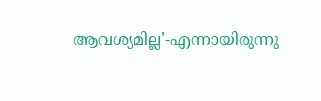ആവശ്യമില്ല’-എന്നായിരുന്നു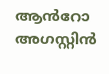ആൻറോ അഗസ്റ്റിൻ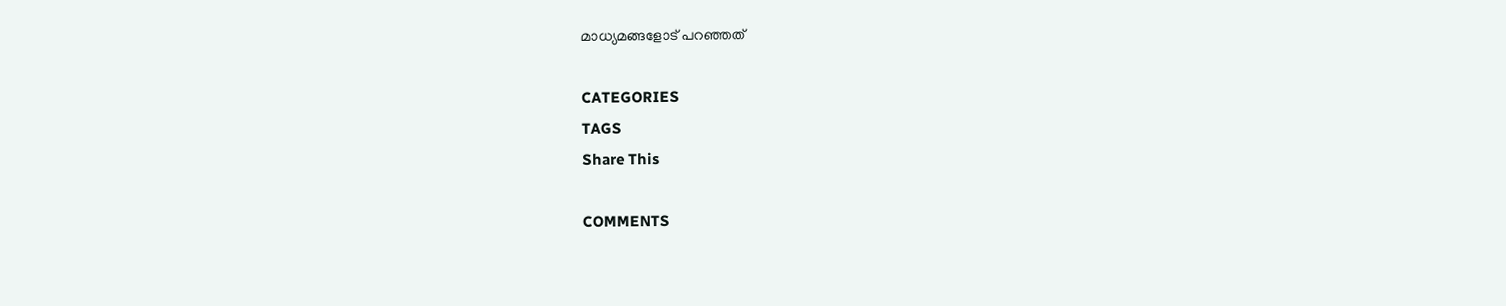മാധ്യമങ്ങളോട് പറഞ്ഞത്

CATEGORIES
TAGS
Share This

COMMENTS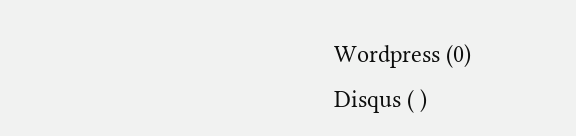Wordpress (0)
Disqus ( )